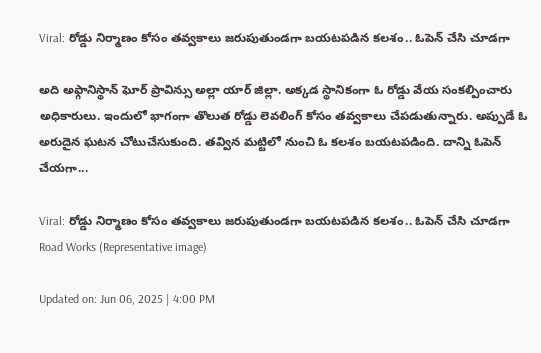Viral: రోడ్డు నిర్మాణం కోసం తవ్వకాలు జరుపుతుండగా బయటపడిన కలశం.. ఓపెన్ చేసి చూడగా

అది అఫ్గానిస్థాన్‌ ఘోర్ ప్రావిన్సు అల్లా యార్ జిల్లా. అక్కడ స్థానికంగా ఓ రోడ్డు వేయ సంకల్పించారు అధికారులు. ఇందులో భాగంగా తొలుత రోడ్డు లెవలింగ్ కోసం తవ్వకాలు చేపడుతున్నారు. అప్పుడే ఓ అరుదైన ఘటన చోటుచేసుకుంది. తవ్విన మట్టిలో నుంచి ఓ కలశం బయటపడింది. దాన్ని ఓపెన్ చేయగా...

Viral: రోడ్డు నిర్మాణం కోసం తవ్వకాలు జరుపుతుండగా బయటపడిన కలశం.. ఓపెన్ చేసి చూడగా
Road Works (Representative image)

Updated on: Jun 06, 2025 | 4:00 PM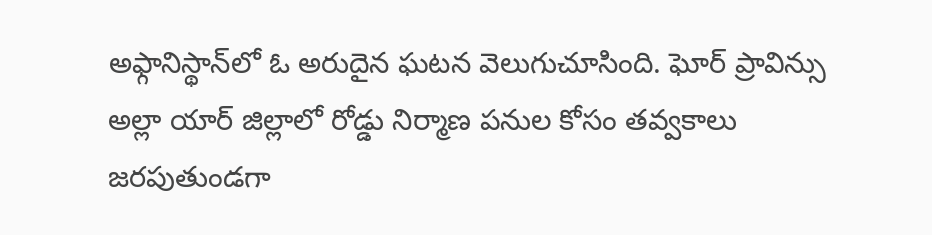అఫ్గానిస్థాన్‌లో ఓ అరుదైన ఘటన వెలుగుచూసింది. ఘోర్ ప్రావిన్సు అల్లా యార్ జిల్లాలో రోడ్డు నిర్మాణ పనుల కోసం తవ్వకాలు జరపుతుండగా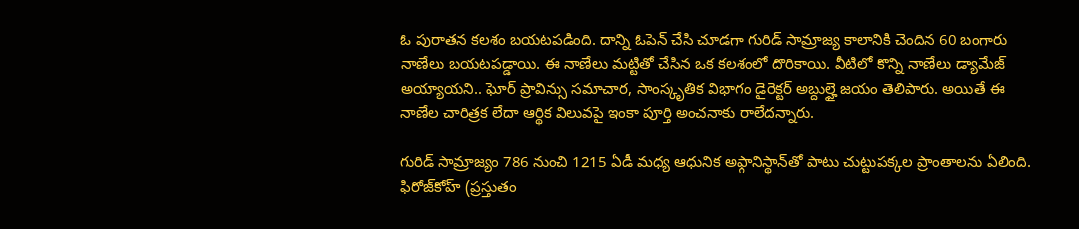ఓ పురాతన కలశం బయటపడింది. దాన్ని ఓపెన్ చేసి చూడగా గురిడ్ సామ్రాజ్య కాలానికి చెందిన 60 బంగారు నాణేలు బయటపడ్డాయి. ఈ నాణేలు మట్టితో చేసిన ఒక కలశంలో దొరికాయి. వీటిలో కొన్ని నాణేలు డ్యామేజ్ అయ్యాయని.. ఘోర్ ప్రావిన్సు సమాచార, సాంస్కృతిక విభాగం డైరెక్టర్ అబ్దుల్హై జయం తెలిపారు. అయితే ఈ నాణేల చారిత్రక లేదా ఆర్థిక విలువపై ఇంకా పూర్తి అంచనాకు రాలేదన్నారు.

గురిడ్ సామ్రాజ్యం 786 నుంచి 1215 ఏడీ మధ్య ఆధునిక అఫ్గానిస్థాన్‌తో పాటు చుట్టుపక్కల ప్రాంతాలను ఏలింది. ఫిరోజ్‌కోహ్ (ప్రస్తుతం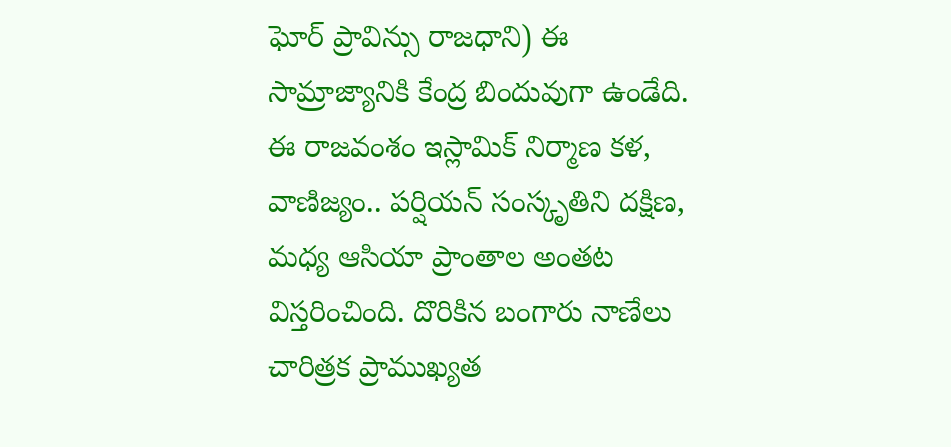ఘోర్ ప్రావిన్సు రాజధాని) ఈ సామ్రాజ్యానికి కేంద్ర బిందువుగా ఉండేది. ఈ రాజవంశం ఇస్లామిక్ నిర్మాణ కళ, వాణిజ్యం.. పర్షియన్ సంస్కృతిని దక్షిణ, మధ్య ఆసియా ప్రాంతాల అంతట విస్తరించింది. దొరికిన బంగారు నాణేలు చారిత్రక ప్రాముఖ్యత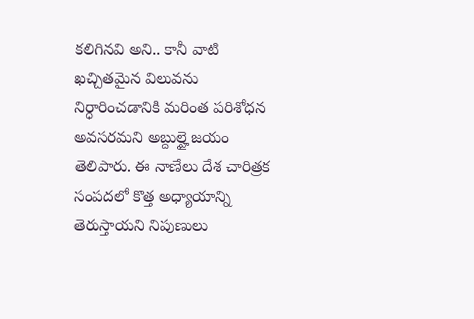కలిగినవి అని.. కానీ వాటి ఖచ్చితమైన విలువను నిర్ధారించడానికి మరింత పరిశోధన అవసరమని అబ్దుల్హై జయం తెలిపారు. ఈ నాణేలు దేశ చారిత్రక సంపదలో కొత్త అధ్యాయాన్ని తెరుస్తాయని నిపుణులు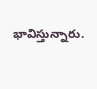భావిస్తున్నారు.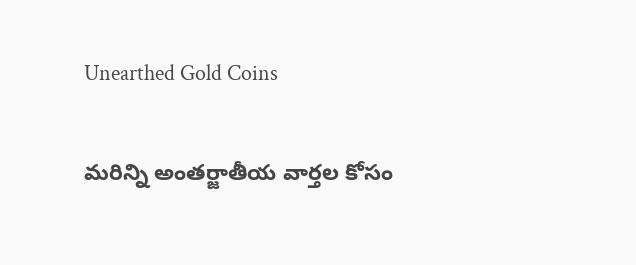Unearthed Gold Coins

మరిన్ని అంతర్జాతీయ వార్తల కోసం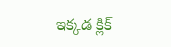ఇక్కడ క్లిక్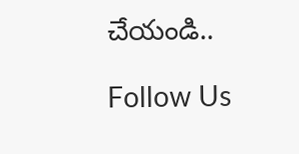చేయండి..

Follow Us